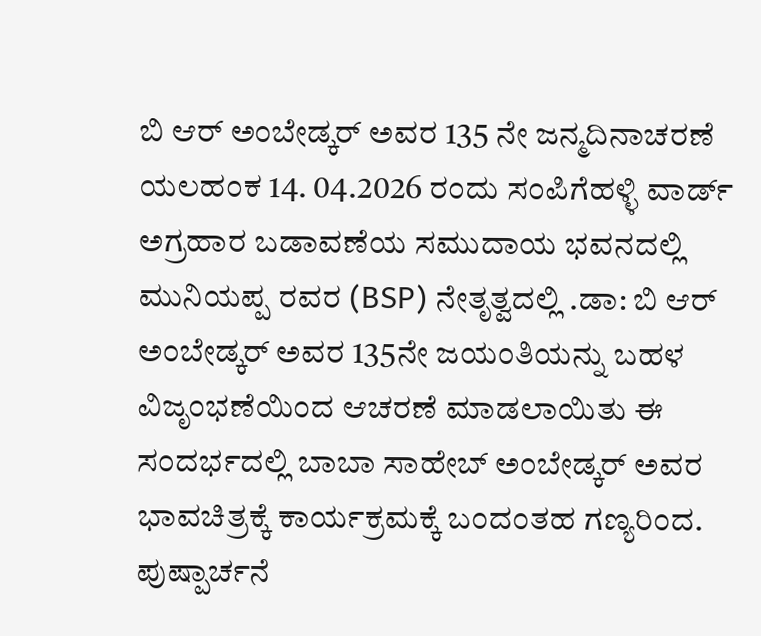ಬಿ ಆರ್ ಅಂಬೇಡ್ಕರ್ ಅವರ 135 ನೇ ಜನ್ಮದಿನಾಚರಣೆ
ಯಲಹಂಕ 14. 04.2026 ರಂದು ಸಂಪಿಗೆಹಳ್ಳಿ ವಾರ್ಡ್ ಅಗ್ರಹಾರ ಬಡಾವಣೆಯ ಸಮುದಾಯ ಭವನದಲ್ಲಿ ಮುನಿಯಪ್ಪ ರವರ (BSP) ನೇತೃತ್ವದಲ್ಲಿ .ಡಾ: ಬಿ ಆರ್ ಅಂಬೇಡ್ಕರ್ ಅವರ 135ನೇ ಜಯಂತಿಯನ್ನು ಬಹಳ ವಿಜೃಂಭಣೆಯಿಂದ ಆಚರಣೆ ಮಾಡಲಾಯಿತು ಈ ಸಂದರ್ಭದಲ್ಲಿ ಬಾಬಾ ಸಾಹೇಬ್ ಅಂಬೇಡ್ಕರ್ ಅವರ ಭಾವಚಿತ್ರಕ್ಕೆ ಕಾರ್ಯಕ್ರಮಕ್ಕೆ ಬಂದಂತಹ ಗಣ್ಯರಿಂದ. ಪುಷ್ಪಾರ್ಚನೆ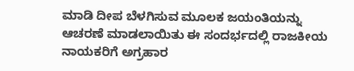ಮಾಡಿ ದೀಪ ಬೆಳಗಿಸುವ ಮೂಲಕ ಜಯಂತಿಯನ್ನು ಆಚರಣೆ ಮಾಡಲಾಯಿತು ಈ ಸಂದರ್ಭದಲ್ಲಿ ರಾಜಕೀಯ ನಾಯಕರಿಗೆ ಅಗ್ರಹಾರ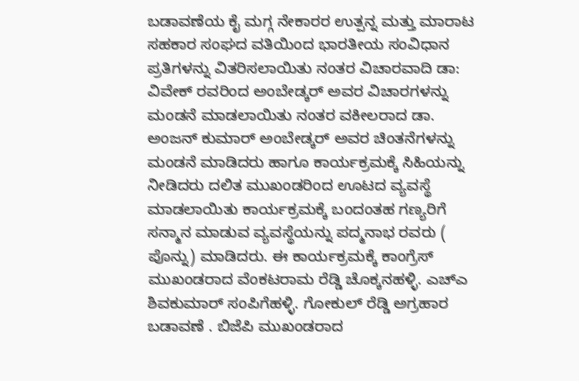ಬಡಾವಣೆಯ ಕೈ ಮಗ್ಗ ನೇಕಾರರ ಉತ್ಪನ್ನ ಮತ್ತು ಮಾರಾಟ ಸಹಕಾರ ಸಂಘದ ವತಿಯಿಂದ ಭಾರತೀಯ ಸಂವಿಧಾನ ಪ್ರತಿಗಳನ್ನು ವಿತರಿಸಲಾಯಿತು ನಂತರ ವಿಚಾರವಾದಿ ಡಾ: ವಿವೇಕ್ ರವರಿಂದ ಅಂಬೇಡ್ಕರ್ ಅವರ ವಿಚಾರಗಳನ್ನು ಮಂಡನೆ ಮಾಡಲಾಯಿತು ನಂತರ ವಕೀಲರಾದ ಡಾ. ಅಂಜನ್ ಕುಮಾರ್ ಅಂಬೇಡ್ಕರ್ ಅವರ ಚಿಂತನೆಗಳನ್ನು ಮಂಡನೆ ಮಾಡಿದರು ಹಾಗೂ ಕಾರ್ಯಕ್ರಮಕ್ಕೆ ಸಿಹಿಯನ್ನು ನೀಡಿದರು ದಲಿತ ಮುಖಂಡರಿಂದ ಊಟದ ವ್ಯವಸ್ಥೆ ಮಾಡಲಾಯಿತು ಕಾರ್ಯಕ್ರಮಕ್ಕೆ ಬಂದಂತಹ ಗಣ್ಯರಿಗೆ ಸನ್ಮಾನ ಮಾಡುವ ವ್ಯವಸ್ಥೆಯನ್ನು ಪದ್ಮನಾಭ ರವರು ( ಪೊನ್ನು) ಮಾಡಿದರು. ಈ ಕಾರ್ಯಕ್ರಮಕ್ಕೆ ಕಾಂಗ್ರೆಸ್ ಮುಖಂಡರಾದ ವೆಂಕಟರಾಮ ರೆಡ್ಡಿ ಚೊಕ್ಕನಹಳ್ಳಿ. ಎಚ್ಎ ಶಿವಕುಮಾರ್ ಸಂಪಿಗೆಹಳ್ಳಿ. ಗೋಕುಲ್ ರೆಡ್ಡಿ ಅಗ್ರಹಾರ ಬಡಾವಣೆ . ಬಿಜೆಪಿ ಮುಖಂಡರಾದ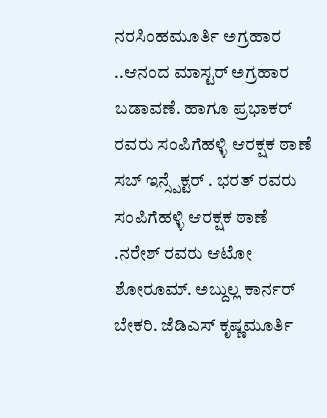ನರಸಿಂಹಮೂರ್ತಿ ಅಗ್ರಹಾರ ..ಆನಂದ ಮಾಸ್ಟರ್ ಅಗ್ರಹಾರ ಬಡಾವಣೆ. ಹಾಗೂ ಪ್ರಭಾಕರ್ ರವರು ಸಂಪಿಗೆಹಳ್ಳಿ ಆರಕ್ಷಕ ಠಾಣೆ ಸಬ್ ಇನ್ಸ್ಪೆಕ್ಟರ್ . ಭರತ್ ರವರು ಸಂಪಿಗೆಹಳ್ಳಿ ಆರಕ್ಷಕ ಠಾಣೆ .ನರೇಶ್ ರವರು ಆಟೋ ಶೋರೂಮ್. ಅಬ್ದುಲ್ಲ ಕಾರ್ನರ್ ಬೇಕರಿ. ಜೆಡಿಎಸ್ ಕೃಷ್ಣಮೂರ್ತಿ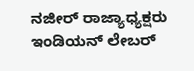ನಜೀರ್ ರಾಜ್ಯಾಧ್ಯಕ್ಷರು ಇಂಡಿಯನ್ ಲೇಬರ್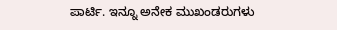ಪಾರ್ಟಿ. ಇನ್ನೂ ಅನೇಕ ಮುಖಂಡರುಗಳು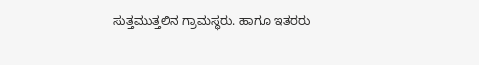ಸುತ್ತಮುತ್ತಲಿನ ಗ್ರಾಮಸ್ಥರು. ಹಾಗೂ ಇತರರು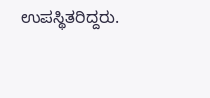ಉಪಸ್ಥಿತರಿದ್ದರು.